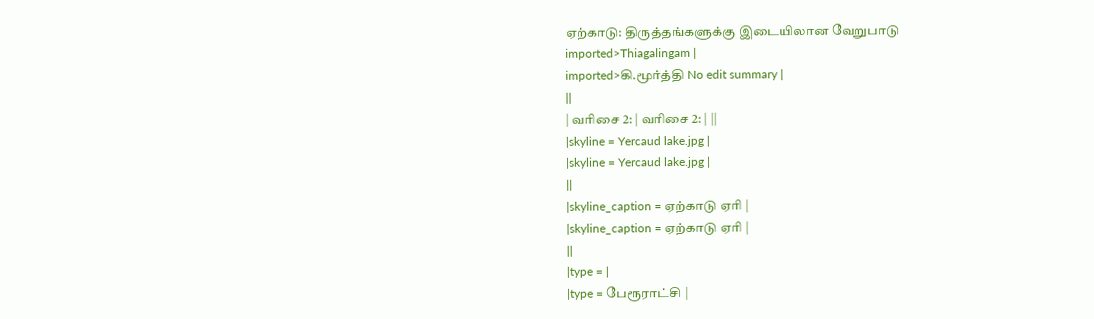ஏற்காடு: திருத்தங்களுக்கு இடையிலான வேறுபாடு
imported>Thiagalingam |
imported>கி.மூர்த்தி No edit summary |
||
| வரிசை 2: | வரிசை 2: | ||
|skyline = Yercaud lake.jpg |
|skyline = Yercaud lake.jpg |
||
|skyline_caption = ஏற்காடு ஏரி |
|skyline_caption = ஏற்காடு ஏரி |
||
|type = |
|type = பேரூராட்சி |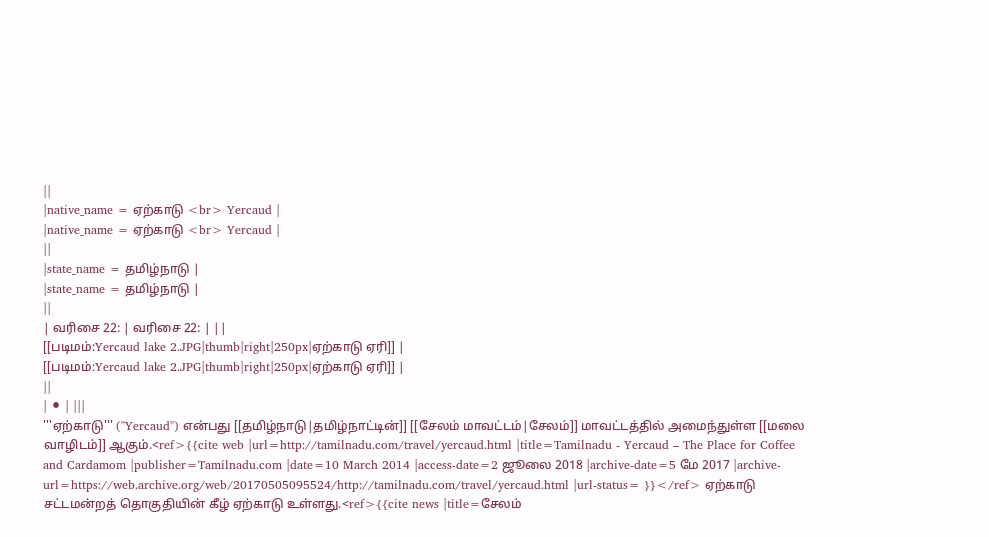||
|native_name = ஏற்காடு <br> Yercaud |
|native_name = ஏற்காடு <br> Yercaud |
||
|state_name = தமிழ்நாடு |
|state_name = தமிழ்நாடு |
||
| வரிசை 22: | வரிசை 22: | ||
[[படிமம்:Yercaud lake 2.JPG|thumb|right|250px|ஏற்காடு ஏரி]] |
[[படிமம்:Yercaud lake 2.JPG|thumb|right|250px|ஏற்காடு ஏரி]] |
||
| ⚫ | |||
'''ஏற்காடு''' (''Yercaud'') என்பது [[தமிழ்நாடு|தமிழ்நாட்டின்]] [[சேலம் மாவட்டம்|சேலம்]] மாவட்டத்தில் அமைந்துள்ள [[மலை வாழிடம்]] ஆகும்.<ref>{{cite web |url=http://tamilnadu.com/travel/yercaud.html |title=Tamilnadu - Yercaud – The Place for Coffee and Cardamom |publisher=Tamilnadu.com |date=10 March 2014 |access-date=2 ஜூலை 2018 |archive-date=5 மே 2017 |archive-url=https://web.archive.org/web/20170505095524/http://tamilnadu.com/travel/yercaud.html |url-status= }}</ref> ஏற்காடு சட்டமன்றத் தொகுதியின் கீழ் ஏற்காடு உள்ளது.<ref>{{cite news |title=சேலம்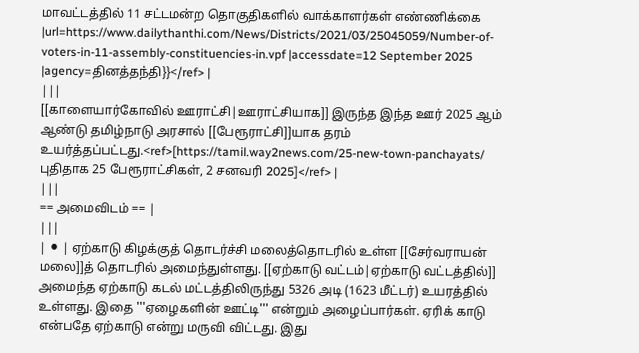மாவட்டத்தில் 11 சட்டமன்ற தொகுதிகளில் வாக்காளர்கள் எண்ணிக்கை |url=https://www.dailythanthi.com/News/Districts/2021/03/25045059/Number-of-voters-in-11-assembly-constituencies-in.vpf |accessdate=12 September 2025 |agency=தினத்தந்தி}}</ref> |
|||
[[காளையார்கோவில் ஊராட்சி|ஊராட்சியாக]] இருந்த இந்த ஊர் 2025 ஆம் ஆண்டு தமிழ்நாடு அரசால் [[பேரூராட்சி]]யாக தரம் உயர்த்தப்பட்டது.<ref>[https://tamil.way2news.com/25-new-town-panchayats/ புதிதாக 25 பேரூராட்சிகள், 2 சனவரி 2025]</ref> |
|||
== அமைவிடம் == |
|||
| ⚫ | ஏற்காடு கிழக்குத் தொடர்ச்சி மலைத்தொடரில் உள்ள [[சேர்வராயன் மலை]]த் தொடரில் அமைந்துள்ளது. [[ஏற்காடு வட்டம்|ஏற்காடு வட்டத்தில்]] அமைந்த ஏற்காடு கடல் மட்டத்திலிருந்து 5326 அடி (1623 மீட்டர்) உயரத்தில் உள்ளது. இதை '''ஏழைகளின் ஊட்டி''' என்றும் அழைப்பார்கள். ஏரிக் காடு என்பதே ஏற்காடு என்று மருவி விட்டது. இது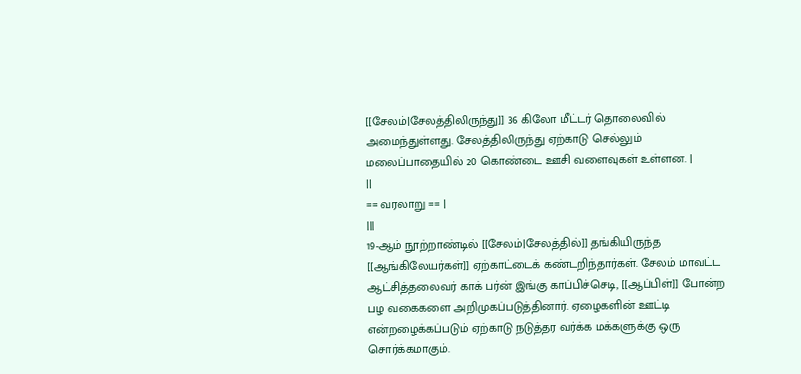[[சேலம்|சேலத்திலிருந்து]] 36 கிலோ மீட்டர் தொலைவில் அமைந்துள்ளது. சேலத்திலிருந்து ஏற்காடு செல்லும் மலைப்பாதையில் 20 கொண்டை ஊசி வளைவுகள் உள்ளன. |
||
== வரலாறு == |
|||
19-ஆம் நூற்றாண்டில் [[சேலம்|சேலத்தில்]] தங்கியிருந்த [[ஆங்கிலேயர்கள்]] ஏற்காட்டைக் கண்டறிந்தார்கள். சேலம் மாவட்ட ஆட்சித்தலைவர் காக் பர்ன் இங்கு காப்பிச்செடி, [[ஆப்பிள்]] போன்ற பழ வகைகளை அறிமுகப்படுத்தினார். ஏழைகளின் ஊட்டி என்றழைக்கப்படும் ஏற்காடு நடுத்தர வர்க்க மக்களுக்கு ஒரு சொர்க்கமாகும்.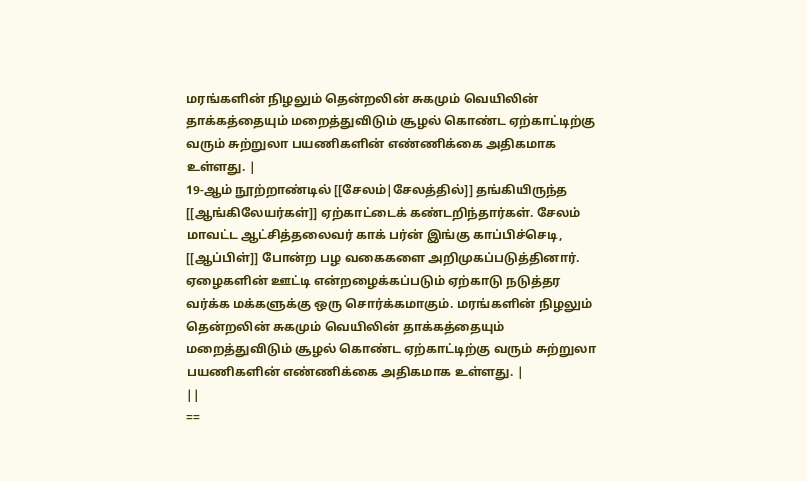மரங்களின் நிழலும் தென்றலின் சுகமும் வெயிலின் தாக்கத்தையும் மறைத்துவிடும் சூழல் கொண்ட ஏற்காட்டிற்கு வரும் சுற்றுலா பயணிகளின் எண்ணிக்கை அதிகமாக உள்ளது. |
19-ஆம் நூற்றாண்டில் [[சேலம்|சேலத்தில்]] தங்கியிருந்த [[ஆங்கிலேயர்கள்]] ஏற்காட்டைக் கண்டறிந்தார்கள். சேலம் மாவட்ட ஆட்சித்தலைவர் காக் பர்ன் இங்கு காப்பிச்செடி, [[ஆப்பிள்]] போன்ற பழ வகைகளை அறிமுகப்படுத்தினார். ஏழைகளின் ஊட்டி என்றழைக்கப்படும் ஏற்காடு நடுத்தர வர்க்க மக்களுக்கு ஒரு சொர்க்கமாகும். மரங்களின் நிழலும் தென்றலின் சுகமும் வெயிலின் தாக்கத்தையும் மறைத்துவிடும் சூழல் கொண்ட ஏற்காட்டிற்கு வரும் சுற்றுலா பயணிகளின் எண்ணிக்கை அதிகமாக உள்ளது. |
||
==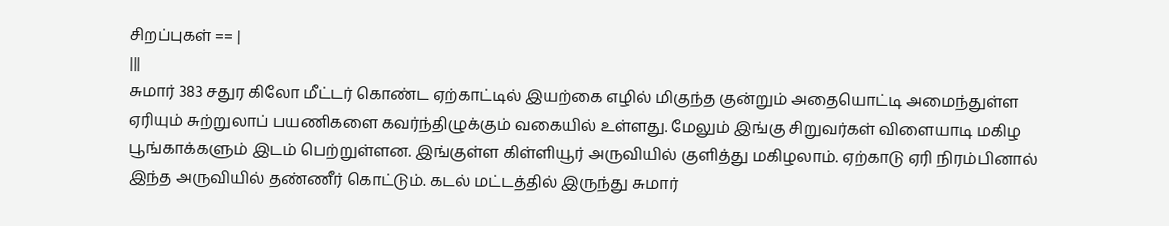சிறப்புகள் == |
|||
சுமார் 383 சதுர கிலோ மீட்டர் கொண்ட ஏற்காட்டில் இயற்கை எழில் மிகுந்த குன்றும் அதையொட்டி அமைந்துள்ள ஏரியும் சுற்றுலாப் பயணிகளை கவர்ந்திழுக்கும் வகையில் உள்ளது. மேலும் இங்கு சிறுவர்கள் விளையாடி மகிழ பூங்காக்களும் இடம் பெற்றுள்ளன. இங்குள்ள கிள்ளியூர் அருவியில் குளித்து மகிழலாம். ஏற்காடு ஏரி நிரம்பினால் இந்த அருவியில் தண்ணீர் கொட்டும். கடல் மட்டத்தில் இருந்து சுமார்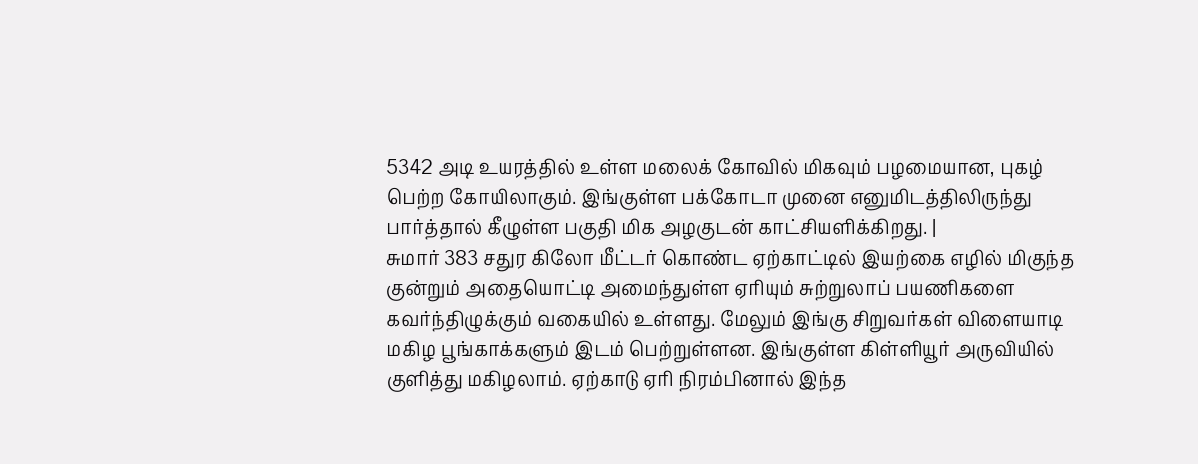5342 அடி உயரத்தில் உள்ள மலைக் கோவில் மிகவும் பழமையான, புகழ் பெற்ற கோயிலாகும். இங்குள்ள பக்கோடா முனை எனுமிடத்திலிருந்து பார்த்தால் கீழுள்ள பகுதி மிக அழகுடன் காட்சியளிக்கிறது. |
சுமார் 383 சதுர கிலோ மீட்டர் கொண்ட ஏற்காட்டில் இயற்கை எழில் மிகுந்த குன்றும் அதையொட்டி அமைந்துள்ள ஏரியும் சுற்றுலாப் பயணிகளை கவர்ந்திழுக்கும் வகையில் உள்ளது. மேலும் இங்கு சிறுவர்கள் விளையாடி மகிழ பூங்காக்களும் இடம் பெற்றுள்ளன. இங்குள்ள கிள்ளியூர் அருவியில் குளித்து மகிழலாம். ஏற்காடு ஏரி நிரம்பினால் இந்த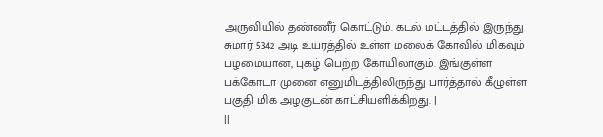அருவியில் தண்ணீர் கொட்டும். கடல் மட்டத்தில் இருந்து சுமார் 5342 அடி உயரத்தில் உள்ள மலைக் கோவில் மிகவும் பழமையான, புகழ் பெற்ற கோயிலாகும். இங்குள்ள பக்கோடா முனை எனுமிடத்திலிருந்து பார்த்தால் கீழுள்ள பகுதி மிக அழகுடன் காட்சியளிக்கிறது. |
||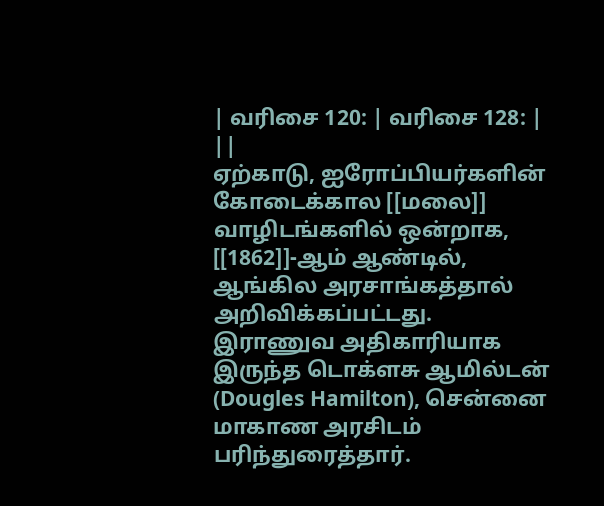| வரிசை 120: | வரிசை 128: | ||
ஏற்காடு, ஐரோப்பியர்களின் கோடைக்கால [[மலை]] வாழிடங்களில் ஒன்றாக, [[1862]]-ஆம் ஆண்டில், ஆங்கில அரசாங்கத்தால் அறிவிக்கப்பட்டது. இராணுவ அதிகாரியாக இருந்த டொக்ளசு ஆமில்டன் (Dougles Hamilton), சென்னை மாகாண அரசிடம் பரிந்துரைத்தார்.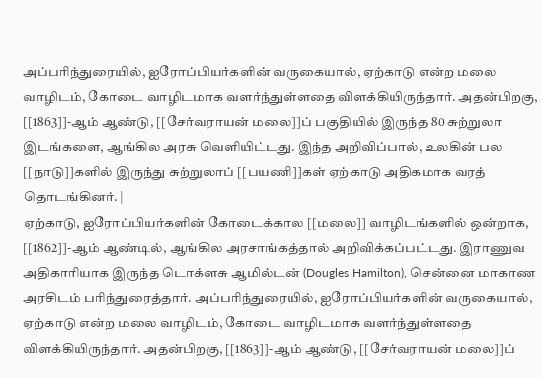அப்பரிந்துரையில், ஐரோப்பியர்களின் வருகையால், ஏற்காடு என்ற மலை வாழிடம், கோடை வாழிடமாக வளர்ந்துள்ளதை விளக்கியிருந்தார். அதன்பிறகு, [[1863]]-ஆம் ஆண்டு, [[சேர்வராயன் மலை]]ப் பகுதியில் இருந்த 80 சுற்றுலா இடங்களை, ஆங்கில அரசு வெளியிட்டது. இந்த அறிவிப்பால், உலகின் பல [[நாடு]]களில் இருந்து சுற்றுலாப் [[பயணி]]கள் ஏற்காடு அதிகமாக வரத் தொடங்கினர். |
ஏற்காடு, ஐரோப்பியர்களின் கோடைக்கால [[மலை]] வாழிடங்களில் ஒன்றாக, [[1862]]-ஆம் ஆண்டில், ஆங்கில அரசாங்கத்தால் அறிவிக்கப்பட்டது. இராணுவ அதிகாரியாக இருந்த டொக்ளசு ஆமில்டன் (Dougles Hamilton), சென்னை மாகாண அரசிடம் பரிந்துரைத்தார். அப்பரிந்துரையில், ஐரோப்பியர்களின் வருகையால், ஏற்காடு என்ற மலை வாழிடம், கோடை வாழிடமாக வளர்ந்துள்ளதை விளக்கியிருந்தார். அதன்பிறகு, [[1863]]-ஆம் ஆண்டு, [[சேர்வராயன் மலை]]ப்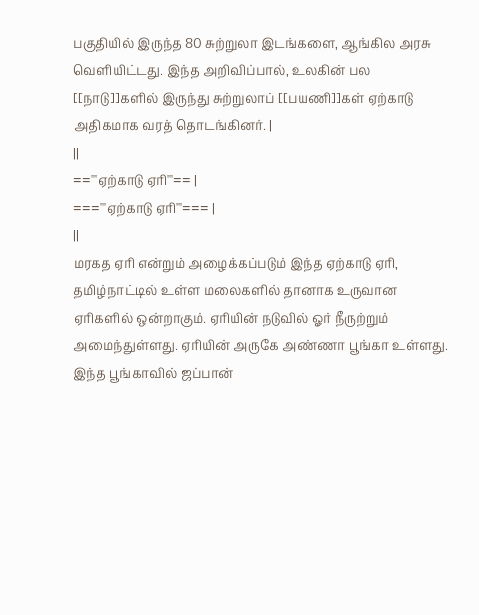பகுதியில் இருந்த 80 சுற்றுலா இடங்களை, ஆங்கில அரசு வெளியிட்டது. இந்த அறிவிப்பால், உலகின் பல [[நாடு]]களில் இருந்து சுற்றுலாப் [[பயணி]]கள் ஏற்காடு அதிகமாக வரத் தொடங்கினர். |
||
=='''ஏற்காடு ஏரி'''== |
==='''ஏற்காடு ஏரி'''=== |
||
மரகத ஏரி என்றும் அழைக்கப்படும் இந்த ஏற்காடு ஏரி, தமிழ்நாட்டில் உள்ள மலைகளில் தானாக உருவான ஏரிகளில் ஒன்றாகும். ஏரியின் நடுவில் ஓர் நீருற்றும் அமைந்துள்ளது. ஏரியின் அருகே அண்ணா பூங்கா உள்ளது. இந்த பூங்காவில் ஜப்பான்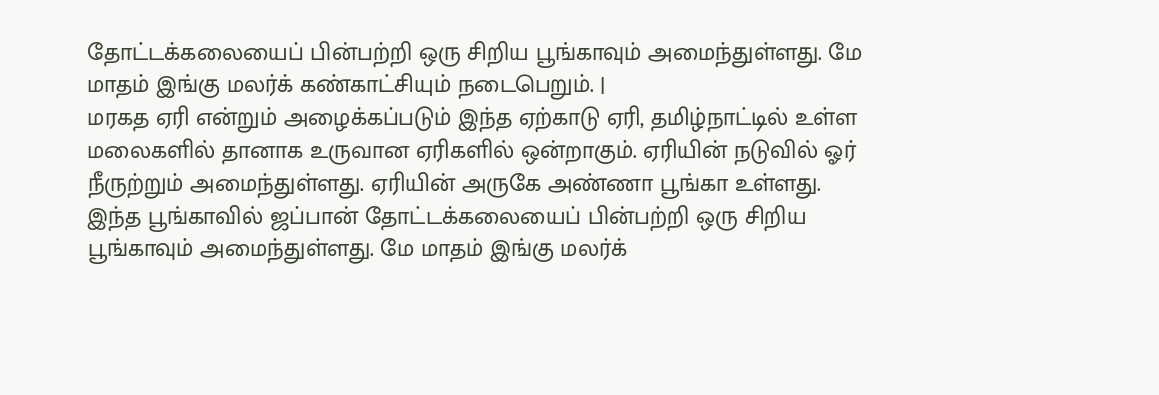தோட்டக்கலையைப் பின்பற்றி ஒரு சிறிய பூங்காவும் அமைந்துள்ளது. மே மாதம் இங்கு மலர்க் கண்காட்சியும் நடைபெறும். |
மரகத ஏரி என்றும் அழைக்கப்படும் இந்த ஏற்காடு ஏரி, தமிழ்நாட்டில் உள்ள மலைகளில் தானாக உருவான ஏரிகளில் ஒன்றாகும். ஏரியின் நடுவில் ஓர் நீருற்றும் அமைந்துள்ளது. ஏரியின் அருகே அண்ணா பூங்கா உள்ளது. இந்த பூங்காவில் ஜப்பான் தோட்டக்கலையைப் பின்பற்றி ஒரு சிறிய பூங்காவும் அமைந்துள்ளது. மே மாதம் இங்கு மலர்க்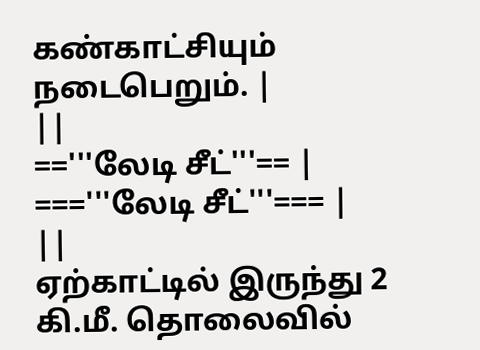கண்காட்சியும் நடைபெறும். |
||
=='''லேடி சீட்'''== |
==='''லேடி சீட்'''=== |
||
ஏற்காட்டில் இருந்து 2 கி.மீ. தொலைவில்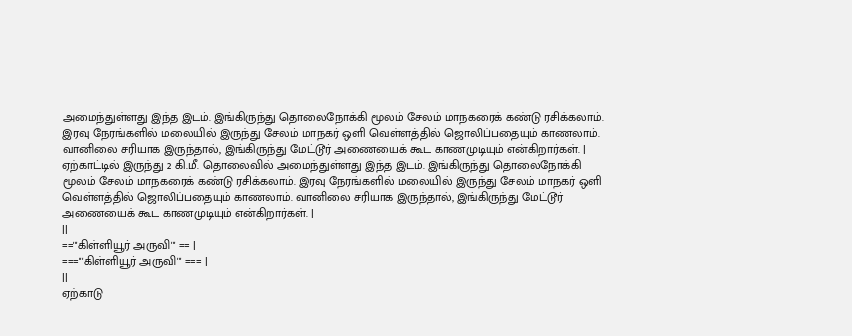அமைந்துள்ளது இந்த இடம். இங்கிருந்து தொலைநோக்கி மூலம் சேலம் மாநகரைக் கண்டு ரசிக்கலாம். இரவு நேரங்களில் மலையில் இருந்து சேலம் மாநகர் ஒளி வெள்ளத்தில் ஜொலிப்பதையும் காணலாம். வானிலை சரியாக இருந்தால், இங்கிருந்து மேட்டூர் அணையைக் கூட காணமுடியும் என்கிறார்கள். |
ஏற்காட்டில் இருந்து 2 கி.மீ. தொலைவில் அமைந்துள்ளது இந்த இடம். இங்கிருந்து தொலைநோக்கி மூலம் சேலம் மாநகரைக் கண்டு ரசிக்கலாம். இரவு நேரங்களில் மலையில் இருந்து சேலம் மாநகர் ஒளி வெள்ளத்தில் ஜொலிப்பதையும் காணலாம். வானிலை சரியாக இருந்தால், இங்கிருந்து மேட்டூர் அணையைக் கூட காணமுடியும் என்கிறார்கள். |
||
=='''கிள்ளியூர் அருவி''' == |
==='''கிள்ளியூர் அருவி''' === |
||
ஏற்காடு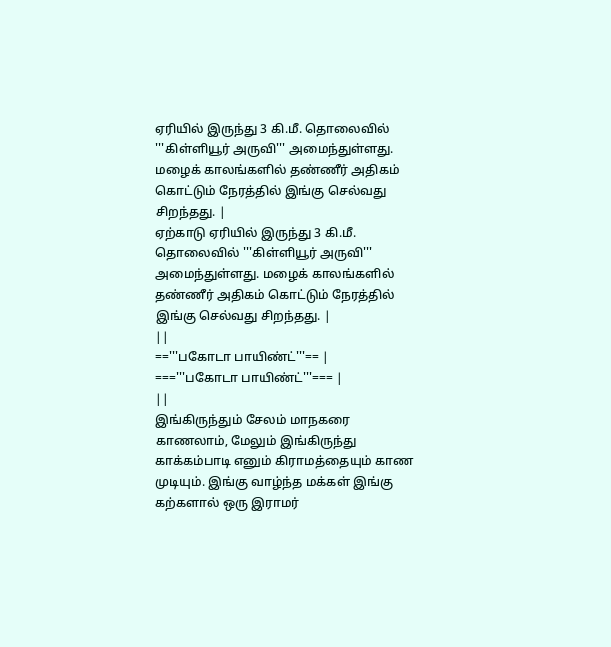ஏரியில் இருந்து 3 கி.மீ. தொலைவில் '''கிள்ளியூர் அருவி''' அமைந்துள்ளது. மழைக் காலங்களில் தண்ணீர் அதிகம் கொட்டும் நேரத்தில் இங்கு செல்வது சிறந்தது. |
ஏற்காடு ஏரியில் இருந்து 3 கி.மீ. தொலைவில் '''கிள்ளியூர் அருவி''' அமைந்துள்ளது. மழைக் காலங்களில் தண்ணீர் அதிகம் கொட்டும் நேரத்தில் இங்கு செல்வது சிறந்தது. |
||
=='''பகோடா பாயிண்ட்'''== |
==='''பகோடா பாயிண்ட்'''=== |
||
இங்கிருந்தும் சேலம் மாநகரை காணலாம், மேலும் இங்கிருந்து காக்கம்பாடி எனும் கிராமத்தையும் காண முடியும். இங்கு வாழ்ந்த மக்கள் இங்கு கற்களால் ஒரு இராமர்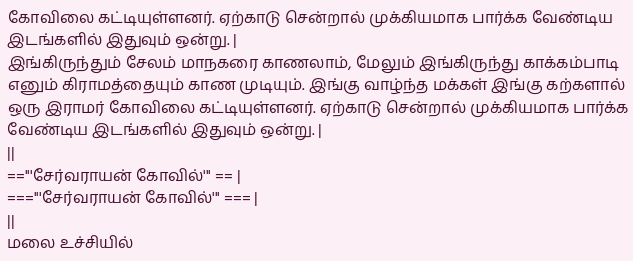கோவிலை கட்டியுள்ளனர். ஏற்காடு சென்றால் முக்கியமாக பார்க்க வேண்டிய இடங்களில் இதுவும் ஒன்று. |
இங்கிருந்தும் சேலம் மாநகரை காணலாம், மேலும் இங்கிருந்து காக்கம்பாடி எனும் கிராமத்தையும் காண முடியும். இங்கு வாழ்ந்த மக்கள் இங்கு கற்களால் ஒரு இராமர் கோவிலை கட்டியுள்ளனர். ஏற்காடு சென்றால் முக்கியமாக பார்க்க வேண்டிய இடங்களில் இதுவும் ஒன்று. |
||
=='''சேர்வராயன் கோவில்''' == |
==='''சேர்வராயன் கோவில்''' === |
||
மலை உச்சியில்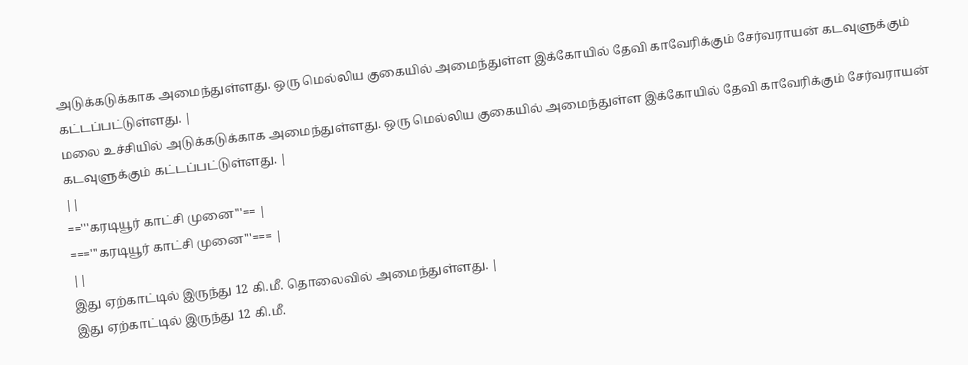அடுக்கடுக்காக அமைந்துள்ளது. ஒரு மெல்லிய குகையில் அமைந்துள்ள இக்கோயில் தேவி காவேரிக்கும் சேர்வராயன் கடவுளுக்கும் கட்டப்பட்டுள்ளது. |
மலை உச்சியில் அடுக்கடுக்காக அமைந்துள்ளது. ஒரு மெல்லிய குகையில் அமைந்துள்ள இக்கோயில் தேவி காவேரிக்கும் சேர்வராயன் கடவுளுக்கும் கட்டப்பட்டுள்ளது. |
||
=='''கரடியூர் காட்சி முனை'''== |
==='''கரடியூர் காட்சி முனை'''=== |
||
இது ஏற்காட்டில் இருந்து 12 கி.மீ. தொலைவில் அமைந்துள்ளது. |
இது ஏற்காட்டில் இருந்து 12 கி.மீ.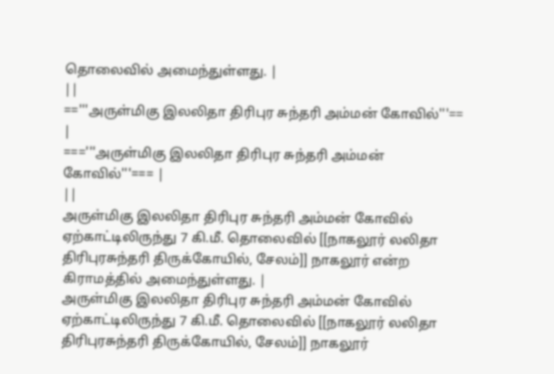தொலைவில் அமைந்துள்ளது. |
||
=='''அருள்மிகு இலலிதா திரிபுர சுந்தரி அம்மன் கோவில்'''== |
==='''அருள்மிகு இலலிதா திரிபுர சுந்தரி அம்மன் கோவில்'''=== |
||
அருள்மிகு இலலிதா திரிபுர சுந்தரி அம்மன் கோவில் ஏற்காட்டிலிருந்து 7 கி.மீ. தொலைவில் [[நாகலூர் லலிதா திரிபுரசுந்தரி திருக்கோயில், சேலம்]] நாகலூர் என்ற கிராமத்தில் அமைந்துள்ளது. |
அருள்மிகு இலலிதா திரிபுர சுந்தரி அம்மன் கோவில் ஏற்காட்டிலிருந்து 7 கி.மீ. தொலைவில் [[நாகலூர் லலிதா திரிபுரசுந்தரி திருக்கோயில், சேலம்]] நாகலூர்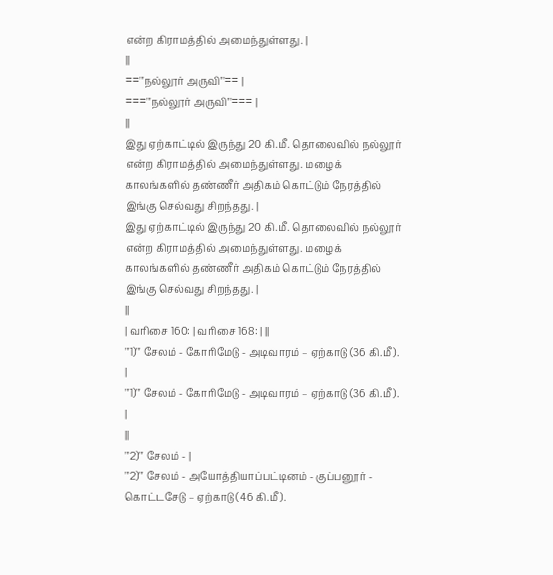என்ற கிராமத்தில் அமைந்துள்ளது. |
||
=='''நல்லூர் அருவி'''== |
==='''நல்லூர் அருவி'''=== |
||
இது ஏற்காட்டில் இருந்து 20 கி.மீ. தொலைவில் நல்லூர் என்ற கிராமத்தில் அமைந்துள்ளது. மழைக் காலங்களில் தண்ணீர் அதிகம் கொட்டும் நேரத்தில் இங்கு செல்வது சிறந்தது. |
இது ஏற்காட்டில் இருந்து 20 கி.மீ. தொலைவில் நல்லூர் என்ற கிராமத்தில் அமைந்துள்ளது. மழைக் காலங்களில் தண்ணீர் அதிகம் கொட்டும் நேரத்தில் இங்கு செல்வது சிறந்தது. |
||
| வரிசை 160: | வரிசை 168: | ||
'''1)''' சேலம் - கோரிமேடு - அடிவாரம் – ஏற்காடு (36 கி.மீ). |
'''1)''' சேலம் - கோரிமேடு - அடிவாரம் – ஏற்காடு (36 கி.மீ). |
||
'''2)''' சேலம் - |
'''2)''' சேலம் - அயோத்தியாப்பட்டினம் - குப்பனூர் - கொட்டசேடு – ஏற்காடு (46 கி.மீ).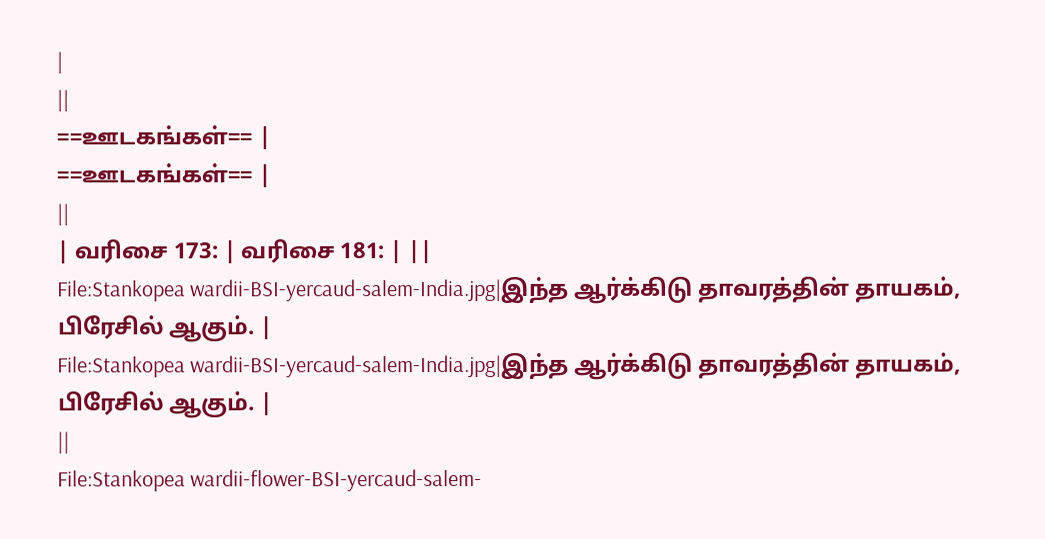|
||
==ஊடகங்கள்== |
==ஊடகங்கள்== |
||
| வரிசை 173: | வரிசை 181: | ||
File:Stankopea wardii-BSI-yercaud-salem-India.jpg|இந்த ஆர்க்கிடு தாவரத்தின் தாயகம், பிரேசில் ஆகும். |
File:Stankopea wardii-BSI-yercaud-salem-India.jpg|இந்த ஆர்க்கிடு தாவரத்தின் தாயகம், பிரேசில் ஆகும். |
||
File:Stankopea wardii-flower-BSI-yercaud-salem-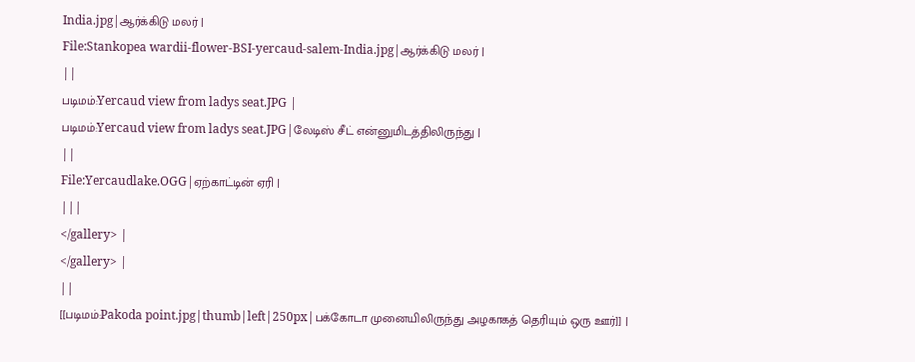India.jpg|ஆர்க்கிடு மலர் |
File:Stankopea wardii-flower-BSI-yercaud-salem-India.jpg|ஆர்க்கிடு மலர் |
||
படிமம்:Yercaud view from ladys seat.JPG |
படிமம்:Yercaud view from ladys seat.JPG|லேடிஸ் சீட் என்னுமிடத்திலிருந்து |
||
File:Yercaudlake.OGG|ஏற்காட்டின் ஏரி |
|||
</gallery> |
</gallery> |
||
[[படிமம்:Pakoda point.jpg|thumb|left|250px|பக்கோடா முனையிலிருந்து அழகாகத் தெரியும் ஒரு ஊர்]] |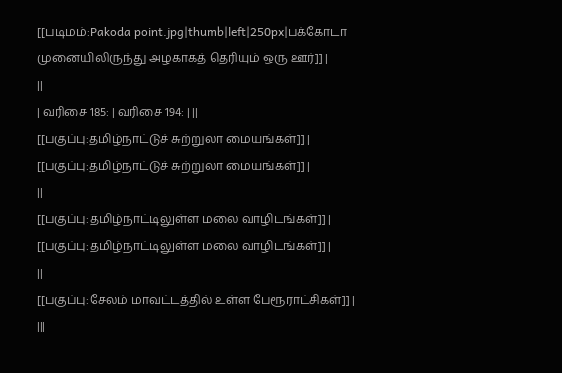[[படிமம்:Pakoda point.jpg|thumb|left|250px|பக்கோடா முனையிலிருந்து அழகாகத் தெரியும் ஒரு ஊர்]] |
||
| வரிசை 185: | வரிசை 194: | ||
[[பகுப்பு:தமிழ்நாட்டுச் சுற்றுலா மையங்கள்]] |
[[பகுப்பு:தமிழ்நாட்டுச் சுற்றுலா மையங்கள்]] |
||
[[பகுப்பு:தமிழ்நாட்டிலுள்ள மலை வாழிடங்கள்]] |
[[பகுப்பு:தமிழ்நாட்டிலுள்ள மலை வாழிடங்கள்]] |
||
[[பகுப்பு:சேலம் மாவட்டத்தில் உள்ள பேரூராட்சிகள்]] |
|||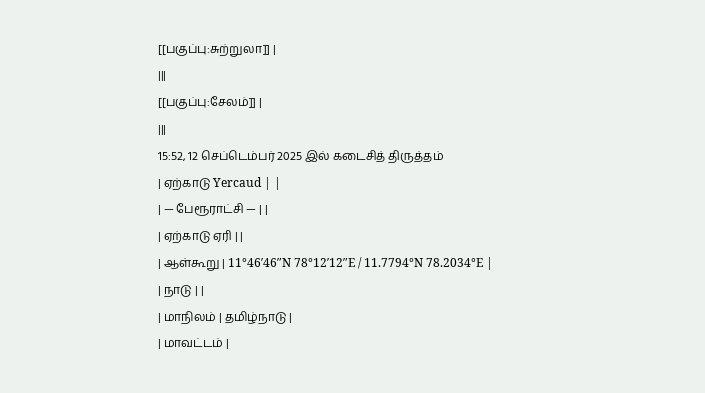[[பகுப்பு:சுற்றுலா]] |
|||
[[பகுப்பு:சேலம்]] |
|||
15:52, 12 செப்டெம்பர் 2025 இல் கடைசித் திருத்தம்
| ஏற்காடு Yercaud | |
| — பேரூராட்சி — | |
| ஏற்காடு ஏரி | |
| ஆள்கூறு | 11°46′46″N 78°12′12″E / 11.7794°N 78.2034°E |
| நாடு | |
| மாநிலம் | தமிழ்நாடு |
| மாவட்டம் |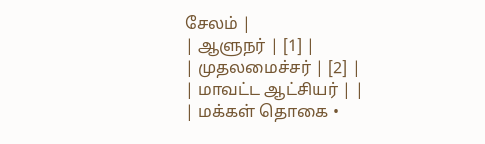சேலம் |
| ஆளுநர் | [1] |
| முதலமைச்சர் | [2] |
| மாவட்ட ஆட்சியர் | |
| மக்கள் தொகை •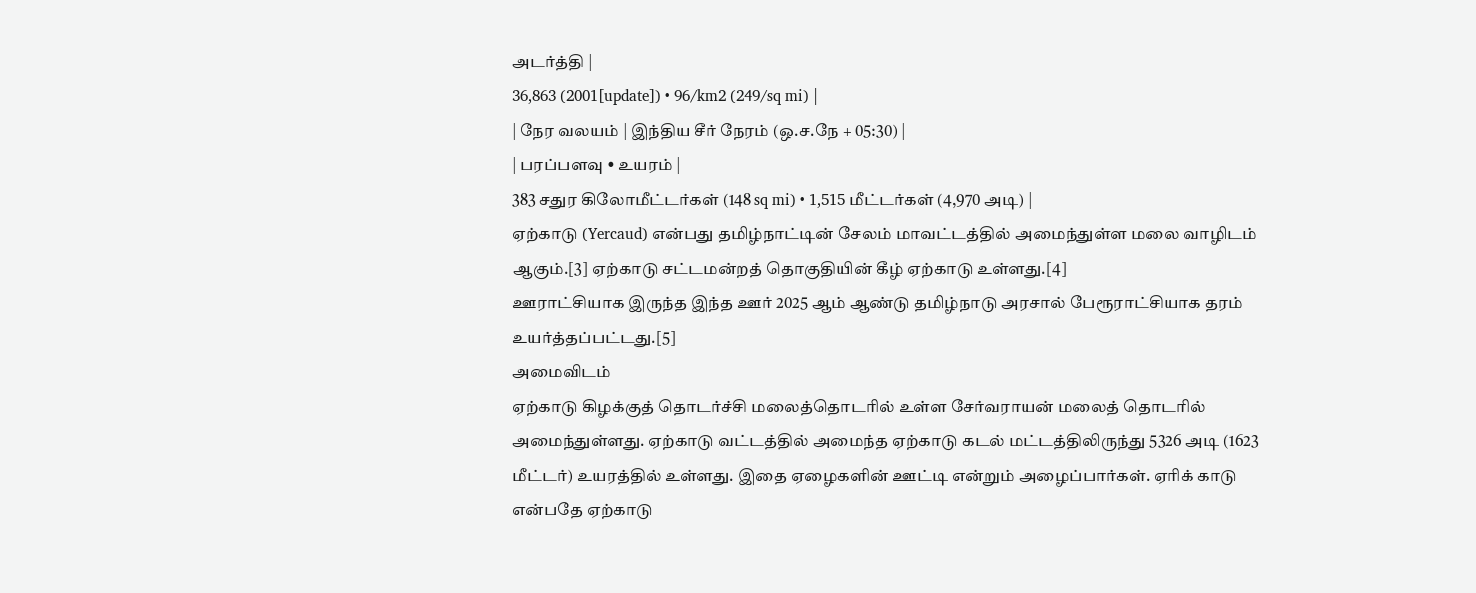அடர்த்தி |
36,863 (2001[update]) • 96/km2 (249/sq mi) |
| நேர வலயம் | இந்திய சீர் நேரம் (ஒ.ச.நே + 05:30) |
| பரப்பளவு • உயரம் |
383 சதுர கிலோமீட்டர்கள் (148 sq mi) • 1,515 மீட்டர்கள் (4,970 அடி) |
ஏற்காடு (Yercaud) என்பது தமிழ்நாட்டின் சேலம் மாவட்டத்தில் அமைந்துள்ள மலை வாழிடம் ஆகும்.[3] ஏற்காடு சட்டமன்றத் தொகுதியின் கீழ் ஏற்காடு உள்ளது.[4]
ஊராட்சியாக இருந்த இந்த ஊர் 2025 ஆம் ஆண்டு தமிழ்நாடு அரசால் பேரூராட்சியாக தரம் உயர்த்தப்பட்டது.[5]
அமைவிடம்
ஏற்காடு கிழக்குத் தொடர்ச்சி மலைத்தொடரில் உள்ள சேர்வராயன் மலைத் தொடரில் அமைந்துள்ளது. ஏற்காடு வட்டத்தில் அமைந்த ஏற்காடு கடல் மட்டத்திலிருந்து 5326 அடி (1623 மீட்டர்) உயரத்தில் உள்ளது. இதை ஏழைகளின் ஊட்டி என்றும் அழைப்பார்கள். ஏரிக் காடு என்பதே ஏற்காடு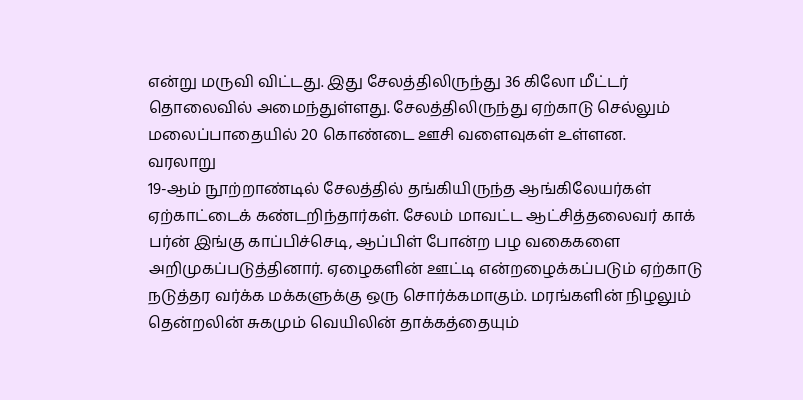என்று மருவி விட்டது. இது சேலத்திலிருந்து 36 கிலோ மீட்டர் தொலைவில் அமைந்துள்ளது. சேலத்திலிருந்து ஏற்காடு செல்லும் மலைப்பாதையில் 20 கொண்டை ஊசி வளைவுகள் உள்ளன.
வரலாறு
19-ஆம் நூற்றாண்டில் சேலத்தில் தங்கியிருந்த ஆங்கிலேயர்கள் ஏற்காட்டைக் கண்டறிந்தார்கள். சேலம் மாவட்ட ஆட்சித்தலைவர் காக் பர்ன் இங்கு காப்பிச்செடி, ஆப்பிள் போன்ற பழ வகைகளை அறிமுகப்படுத்தினார். ஏழைகளின் ஊட்டி என்றழைக்கப்படும் ஏற்காடு நடுத்தர வர்க்க மக்களுக்கு ஒரு சொர்க்கமாகும். மரங்களின் நிழலும் தென்றலின் சுகமும் வெயிலின் தாக்கத்தையும்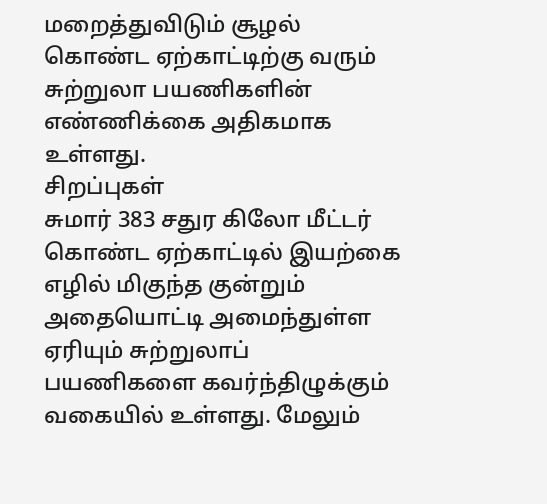மறைத்துவிடும் சூழல் கொண்ட ஏற்காட்டிற்கு வரும் சுற்றுலா பயணிகளின் எண்ணிக்கை அதிகமாக உள்ளது.
சிறப்புகள்
சுமார் 383 சதுர கிலோ மீட்டர் கொண்ட ஏற்காட்டில் இயற்கை எழில் மிகுந்த குன்றும் அதையொட்டி அமைந்துள்ள ஏரியும் சுற்றுலாப் பயணிகளை கவர்ந்திழுக்கும் வகையில் உள்ளது. மேலும்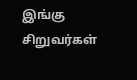இங்கு சிறுவர்கள்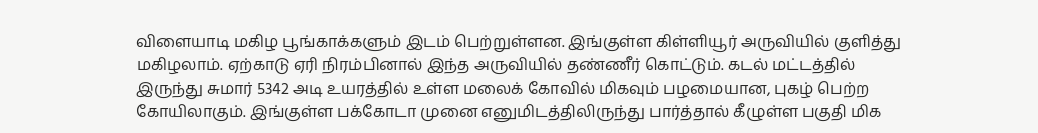விளையாடி மகிழ பூங்காக்களும் இடம் பெற்றுள்ளன. இங்குள்ள கிள்ளியூர் அருவியில் குளித்து மகிழலாம். ஏற்காடு ஏரி நிரம்பினால் இந்த அருவியில் தண்ணீர் கொட்டும். கடல் மட்டத்தில் இருந்து சுமார் 5342 அடி உயரத்தில் உள்ள மலைக் கோவில் மிகவும் பழமையான, புகழ் பெற்ற கோயிலாகும். இங்குள்ள பக்கோடா முனை எனுமிடத்திலிருந்து பார்த்தால் கீழுள்ள பகுதி மிக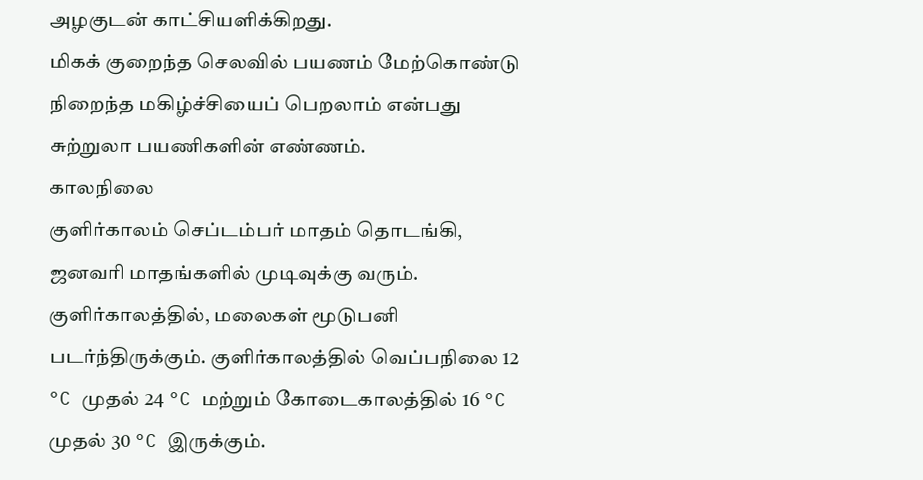அழகுடன் காட்சியளிக்கிறது.
மிகக் குறைந்த செலவில் பயணம் மேற்கொண்டு நிறைந்த மகிழ்ச்சியைப் பெறலாம் என்பது சுற்றுலா பயணிகளின் எண்ணம்.
காலநிலை
குளிர்காலம் செப்டம்பர் மாதம் தொடங்கி, ஜனவரி மாதங்களில் முடிவுக்கு வரும். குளிர்காலத்தில், மலைகள் மூடுபனி படர்ந்திருக்கும். குளிர்காலத்தில் வெப்பநிலை 12 °C முதல் 24 °C மற்றும் கோடைகாலத்தில் 16 °C முதல் 30 °C இருக்கும்.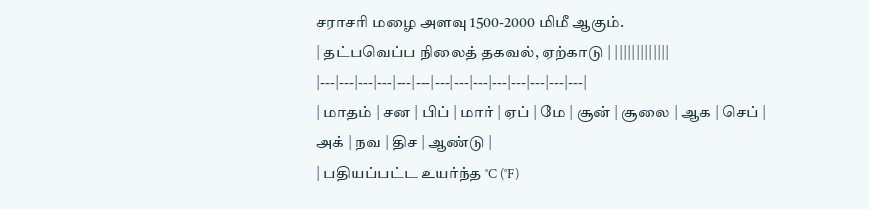சராசரி மழை அளவு 1500-2000 மிமீ ஆகும்.
| தட்பவெப்ப நிலைத் தகவல், ஏற்காடு | |||||||||||||
|---|---|---|---|---|---|---|---|---|---|---|---|---|---|
| மாதம் | சன | பிப் | மார் | ஏப் | மே | சூன் | சூலை | ஆக | செப் | அக் | நவ | திச | ஆண்டு |
| பதியப்பட்ட உயர்ந்த °C (°F)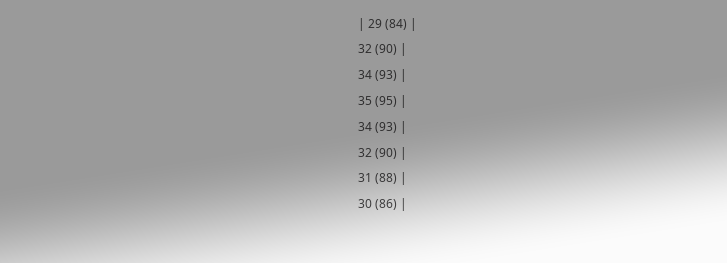| 29 (84) |
32 (90) |
34 (93) |
35 (95) |
34 (93) |
32 (90) |
31 (88) |
30 (86) |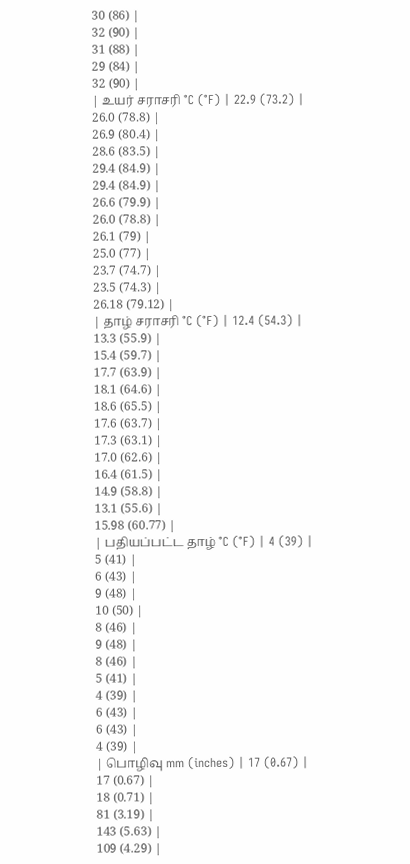30 (86) |
32 (90) |
31 (88) |
29 (84) |
32 (90) |
| உயர் சராசரி °C (°F) | 22.9 (73.2) |
26.0 (78.8) |
26.9 (80.4) |
28.6 (83.5) |
29.4 (84.9) |
29.4 (84.9) |
26.6 (79.9) |
26.0 (78.8) |
26.1 (79) |
25.0 (77) |
23.7 (74.7) |
23.5 (74.3) |
26.18 (79.12) |
| தாழ் சராசரி °C (°F) | 12.4 (54.3) |
13.3 (55.9) |
15.4 (59.7) |
17.7 (63.9) |
18.1 (64.6) |
18.6 (65.5) |
17.6 (63.7) |
17.3 (63.1) |
17.0 (62.6) |
16.4 (61.5) |
14.9 (58.8) |
13.1 (55.6) |
15.98 (60.77) |
| பதியப்பட்ட தாழ் °C (°F) | 4 (39) |
5 (41) |
6 (43) |
9 (48) |
10 (50) |
8 (46) |
9 (48) |
8 (46) |
5 (41) |
4 (39) |
6 (43) |
6 (43) |
4 (39) |
| பொழிவு mm (inches) | 17 (0.67) |
17 (0.67) |
18 (0.71) |
81 (3.19) |
143 (5.63) |
109 (4.29) |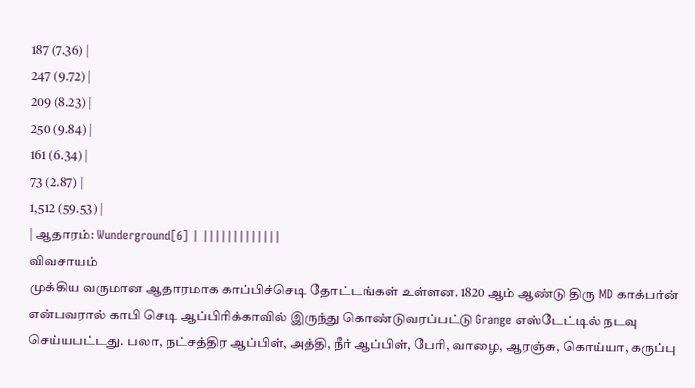187 (7.36) |
247 (9.72) |
209 (8.23) |
250 (9.84) |
161 (6.34) |
73 (2.87) |
1,512 (59.53) |
| ஆதாரம்: Wunderground[6] | |||||||||||||
விவசாயம்
முக்கிய வருமான ஆதாரமாக காப்பிச்செடி தோட்டங்கள் உள்ளன. 1820 ஆம் ஆண்டு திரு MD காக்பர்ன் என்பவரால் காபி செடி ஆப்பிரிக்காவில் இருந்து கொண்டுவரப்பட்டு Grange எஸ்டேட்டில் நடவு செய்யபட்டது. பலா, நட்சத்திர ஆப்பிள், அத்தி, நீர் ஆப்பிள், பேரி, வாழை, ஆரஞ்சு, கொய்யா, கருப்பு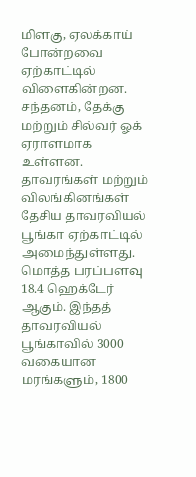மிளகு, ஏலக்காய் போன்றவை ஏற்காட்டில் விளைகின்றன. சந்தனம், தேக்கு மற்றும் சில்வர் ஓக் ஏராளமாக உள்ளன.
தாவரங்கள் மற்றும் விலங்கினங்கள்
தேசிய தாவரவியல் பூங்கா ஏற்காட்டில் அமைந்துள்ளது. மொத்த பரப்பளவு 18.4 ஹெக்டேர் ஆகும். இந்தத் தாவரவியல் பூங்காவில் 3000 வகையான மரங்களும், 1800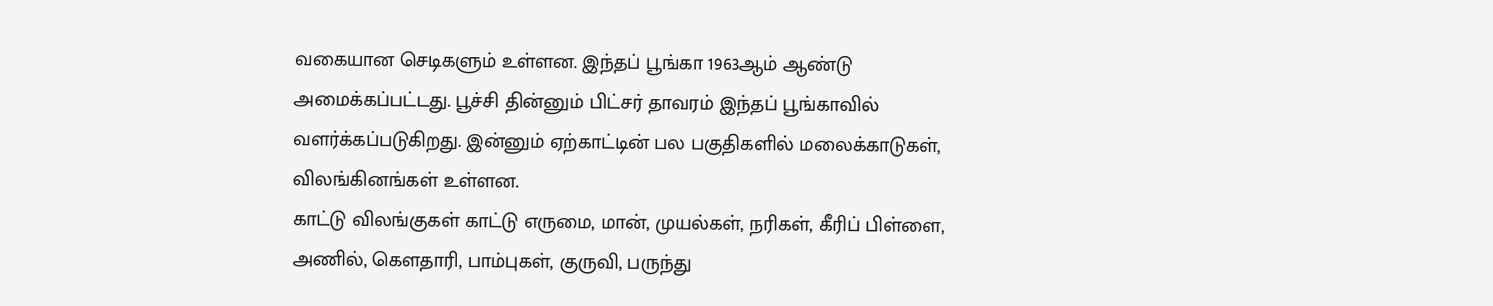வகையான செடிகளும் உள்ளன. இந்தப் பூங்கா 1963ஆம் ஆண்டு அமைக்கப்பட்டது. பூச்சி தின்னும் பிட்சர் தாவரம் இந்தப் பூங்காவில் வளர்க்கப்படுகிறது. இன்னும் ஏற்காட்டின் பல பகுதிகளில் மலைக்காடுகள், விலங்கினங்கள் உள்ளன.
காட்டு விலங்குகள் காட்டு எருமை, மான், முயல்கள், நரிகள், கீரிப் பிள்ளை, அணில், கௌதாரி, பாம்புகள், குருவி, பருந்து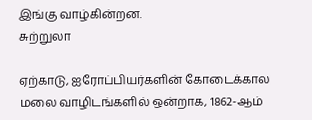இங்கு வாழ்கின்றன.
சுற்றுலா

ஏற்காடு, ஐரோப்பியர்களின் கோடைக்கால மலை வாழிடங்களில் ஒன்றாக, 1862-ஆம்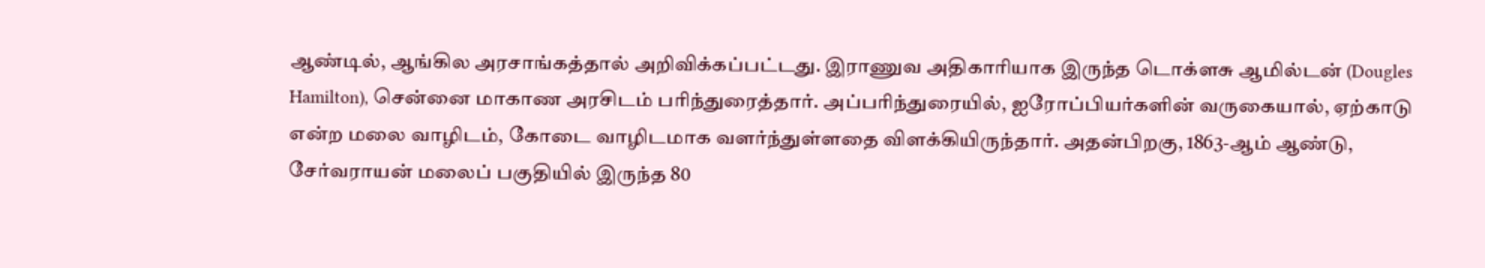ஆண்டில், ஆங்கில அரசாங்கத்தால் அறிவிக்கப்பட்டது. இராணுவ அதிகாரியாக இருந்த டொக்ளசு ஆமில்டன் (Dougles Hamilton), சென்னை மாகாண அரசிடம் பரிந்துரைத்தார். அப்பரிந்துரையில், ஐரோப்பியர்களின் வருகையால், ஏற்காடு என்ற மலை வாழிடம், கோடை வாழிடமாக வளர்ந்துள்ளதை விளக்கியிருந்தார். அதன்பிறகு, 1863-ஆம் ஆண்டு, சேர்வராயன் மலைப் பகுதியில் இருந்த 80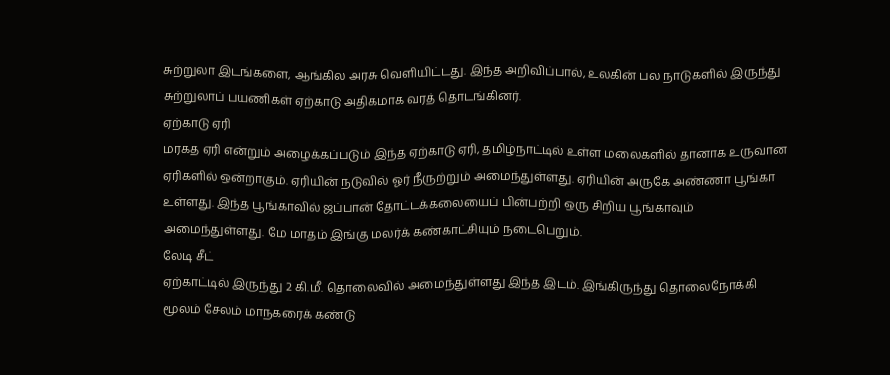சுற்றுலா இடங்களை, ஆங்கில அரசு வெளியிட்டது. இந்த அறிவிப்பால், உலகின் பல நாடுகளில் இருந்து சுற்றுலாப் பயணிகள் ஏற்காடு அதிகமாக வரத் தொடங்கினர்.
ஏற்காடு ஏரி
மரகத ஏரி என்றும் அழைக்கப்படும் இந்த ஏற்காடு ஏரி, தமிழ்நாட்டில் உள்ள மலைகளில் தானாக உருவான ஏரிகளில் ஒன்றாகும். ஏரியின் நடுவில் ஓர் நீருற்றும் அமைந்துள்ளது. ஏரியின் அருகே அண்ணா பூங்கா உள்ளது. இந்த பூங்காவில் ஜப்பான் தோட்டக்கலையைப் பின்பற்றி ஒரு சிறிய பூங்காவும் அமைந்துள்ளது. மே மாதம் இங்கு மலர்க் கண்காட்சியும் நடைபெறும்.
லேடி சீட்
ஏற்காட்டில் இருந்து 2 கி.மீ. தொலைவில் அமைந்துள்ளது இந்த இடம். இங்கிருந்து தொலைநோக்கி மூலம் சேலம் மாநகரைக் கண்டு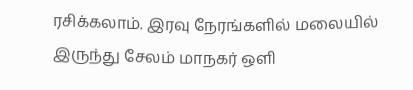ரசிக்கலாம். இரவு நேரங்களில் மலையில் இருந்து சேலம் மாநகர் ஒளி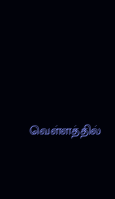வெள்ளத்தில்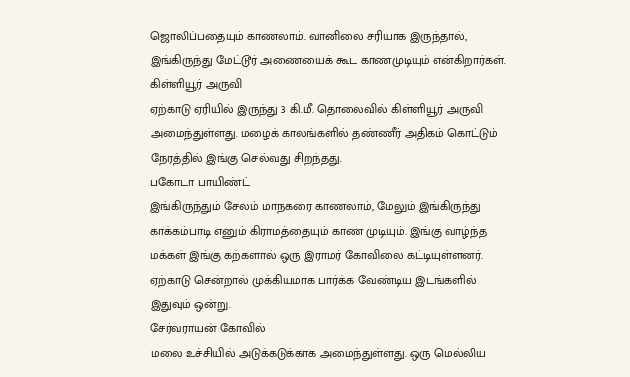ஜொலிப்பதையும் காணலாம். வானிலை சரியாக இருந்தால், இங்கிருந்து மேட்டூர் அணையைக் கூட காணமுடியும் என்கிறார்கள்.
கிள்ளியூர் அருவி
ஏற்காடு ஏரியில் இருந்து 3 கி.மீ. தொலைவில் கிள்ளியூர் அருவி அமைந்துள்ளது. மழைக் காலங்களில் தண்ணீர் அதிகம் கொட்டும் நேரத்தில் இங்கு செல்வது சிறந்தது.
பகோடா பாயிண்ட்
இங்கிருந்தும் சேலம் மாநகரை காணலாம், மேலும் இங்கிருந்து காக்கம்பாடி எனும் கிராமத்தையும் காண முடியும். இங்கு வாழ்ந்த மக்கள் இங்கு கற்களால் ஒரு இராமர் கோவிலை கட்டியுள்ளனர். ஏற்காடு சென்றால் முக்கியமாக பார்க்க வேண்டிய இடங்களில் இதுவும் ஒன்று.
சேர்வராயன் கோவில்
மலை உச்சியில் அடுக்கடுக்காக அமைந்துள்ளது. ஒரு மெல்லிய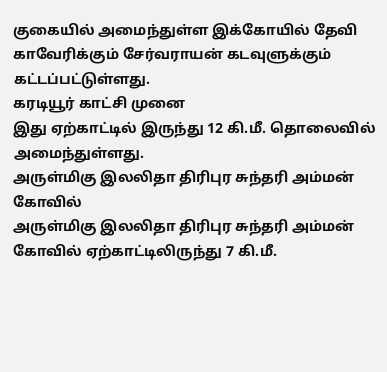குகையில் அமைந்துள்ள இக்கோயில் தேவி காவேரிக்கும் சேர்வராயன் கடவுளுக்கும் கட்டப்பட்டுள்ளது.
கரடியூர் காட்சி முனை
இது ஏற்காட்டில் இருந்து 12 கி.மீ. தொலைவில் அமைந்துள்ளது.
அருள்மிகு இலலிதா திரிபுர சுந்தரி அம்மன் கோவில்
அருள்மிகு இலலிதா திரிபுர சுந்தரி அம்மன் கோவில் ஏற்காட்டிலிருந்து 7 கி.மீ.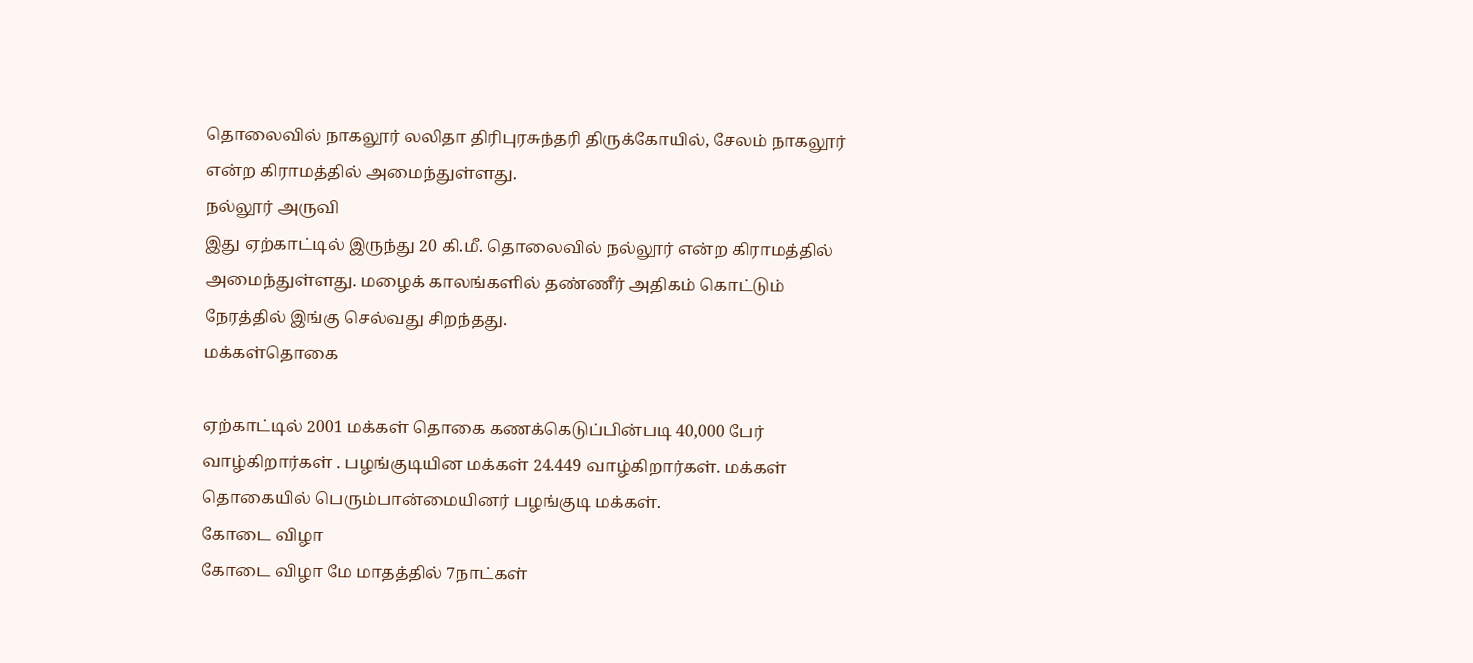தொலைவில் நாகலூர் லலிதா திரிபுரசுந்தரி திருக்கோயில், சேலம் நாகலூர் என்ற கிராமத்தில் அமைந்துள்ளது.
நல்லூர் அருவி
இது ஏற்காட்டில் இருந்து 20 கி.மீ. தொலைவில் நல்லூர் என்ற கிராமத்தில் அமைந்துள்ளது. மழைக் காலங்களில் தண்ணீர் அதிகம் கொட்டும் நேரத்தில் இங்கு செல்வது சிறந்தது.
மக்கள்தொகை

ஏற்காட்டில் 2001 மக்கள் தொகை கணக்கெடுப்பின்படி 40,000 பேர் வாழ்கிறார்கள் . பழங்குடியின மக்கள் 24.449 வாழ்கிறார்கள். மக்கள் தொகையில் பெரும்பான்மையினர் பழங்குடி மக்கள்.
கோடை விழா
கோடை விழா மே மாதத்தில் 7நாட்கள்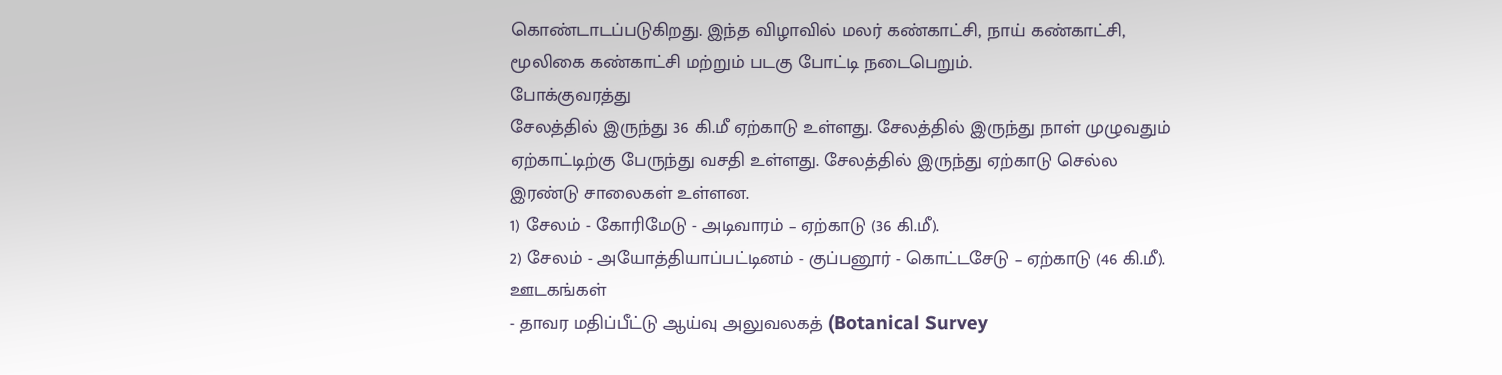கொண்டாடப்படுகிறது. இந்த விழாவில் மலர் கண்காட்சி, நாய் கண்காட்சி, மூலிகை கண்காட்சி மற்றும் படகு போட்டி நடைபெறும்.
போக்குவரத்து
சேலத்தில் இருந்து 36 கி.மீ ஏற்காடு உள்ளது. சேலத்தில் இருந்து நாள் முழுவதும் ஏற்காட்டிற்கு பேருந்து வசதி உள்ளது. சேலத்தில் இருந்து ஏற்காடு செல்ல இரண்டு சாலைகள் உள்ளன.
1) சேலம் - கோரிமேடு - அடிவாரம் – ஏற்காடு (36 கி.மீ).
2) சேலம் - அயோத்தியாப்பட்டினம் - குப்பனூர் - கொட்டசேடு – ஏற்காடு (46 கி.மீ).
ஊடகங்கள்
- தாவர மதிப்பீட்டு ஆய்வு அலுவலகத் (Botanical Survey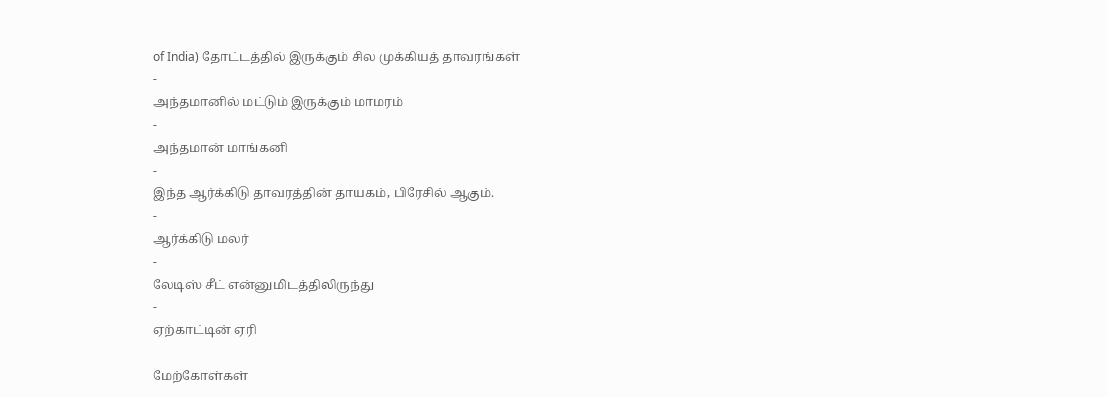of India) தோட்டத்தில் இருக்கும் சில முக்கியத் தாவரங்கள்
-
அந்தமானில் மட்டும் இருக்கும் மாமரம்
-
அந்தமான் மாங்கனி
-
இந்த ஆர்க்கிடு தாவரத்தின் தாயகம், பிரேசில் ஆகும்.
-
ஆர்க்கிடு மலர்
-
லேடிஸ் சீட் என்னுமிடத்திலிருந்து
-
ஏற்காட்டின் ஏரி

மேற்கோள்கள்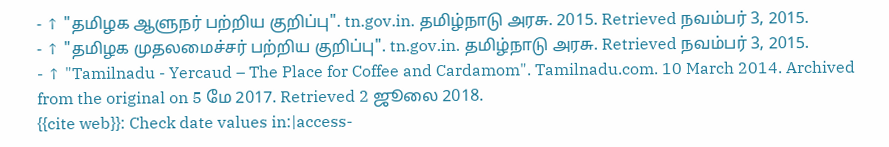- ↑ "தமிழக ஆளுநர் பற்றிய குறிப்பு". tn.gov.in. தமிழ்நாடு அரசு. 2015. Retrieved நவம்பர் 3, 2015.
- ↑ "தமிழக முதலமைச்சர் பற்றிய குறிப்பு". tn.gov.in. தமிழ்நாடு அரசு. Retrieved நவம்பர் 3, 2015.
- ↑ "Tamilnadu - Yercaud – The Place for Coffee and Cardamom". Tamilnadu.com. 10 March 2014. Archived from the original on 5 மே 2017. Retrieved 2 ஜூலை 2018.
{{cite web}}: Check date values in:|access-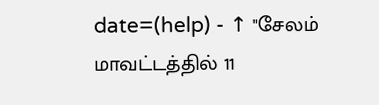date=(help) - ↑ "சேலம் மாவட்டத்தில் 11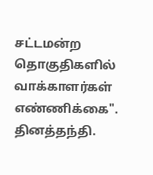சட்டமன்ற தொகுதிகளில் வாக்காளர்கள் எண்ணிக்கை". தினத்தந்தி.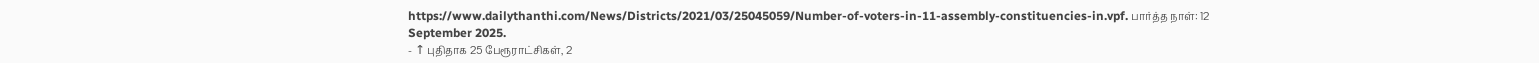https://www.dailythanthi.com/News/Districts/2021/03/25045059/Number-of-voters-in-11-assembly-constituencies-in.vpf. பார்த்த நாள்: 12 September 2025.
- ↑ புதிதாக 25 பேரூராட்சிகள், 2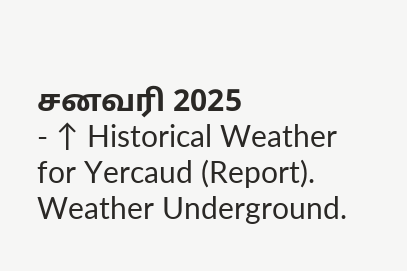சனவரி 2025
- ↑ Historical Weather for Yercaud (Report). Weather Underground.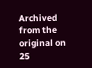Archived from the original on 25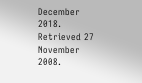December 2018. Retrieved 27 November 2008.